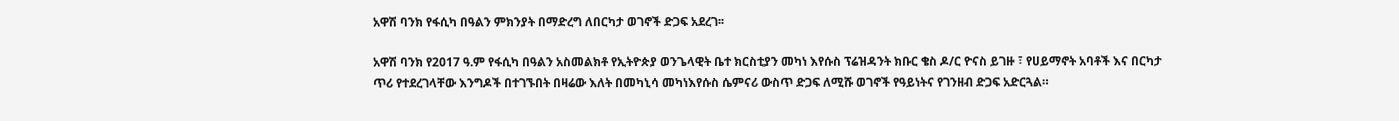አዋሽ ባንክ የፋሲካ በዓልን ምክንያት በማድረግ ለበርካታ ወገኖች ድጋፍ አደረገ፡፡

አዋሽ ባንክ የ2017 ዓ.ም የፋሲካ በዓልን አስመልክቶ የኢትዮጵያ ወንጌላዊት ቤተ ክርስቲያን መካነ እየሱስ ፕሬዝዳንት ክቡር ቄስ ዶ/ር ዮናስ ይገዙ ፣ የሀይማኖት አባቶች እና በርካታ ጥሪ የተደረገላቸው እንግዶች በተገኙበት በዛሬው እለት በመካኒሳ መካነእየሱስ ሴምናሪ ውስጥ ድጋፍ ለሚሹ ወገኖች የዓይነትና የገንዘብ ድጋፍ አድርጓል።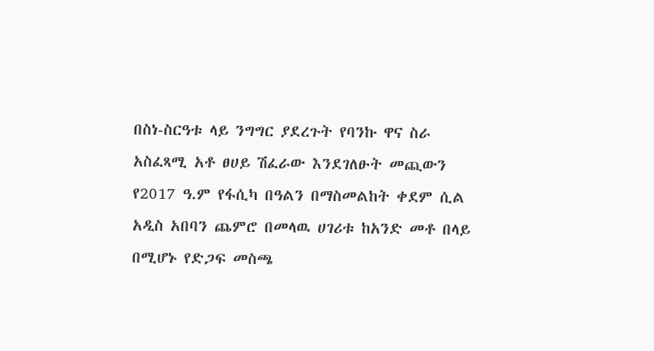በስነ-ስርዓቱ ላይ ንግግር ያደረጉት የባንኩ ዋና ስራ አስፈጻሚ አቶ ፀሀይ ሽፈራው እንደገለፁት መጪውን የ2017 ዓ.ም የፋሲካ በዓልን በማስመልከት ቀደም ሲል አዲስ አበባን ጨምሮ በመላዉ ሀገሪቱ ከአንድ መቶ በላይ በሚሆኑ የድጋፍ መስጫ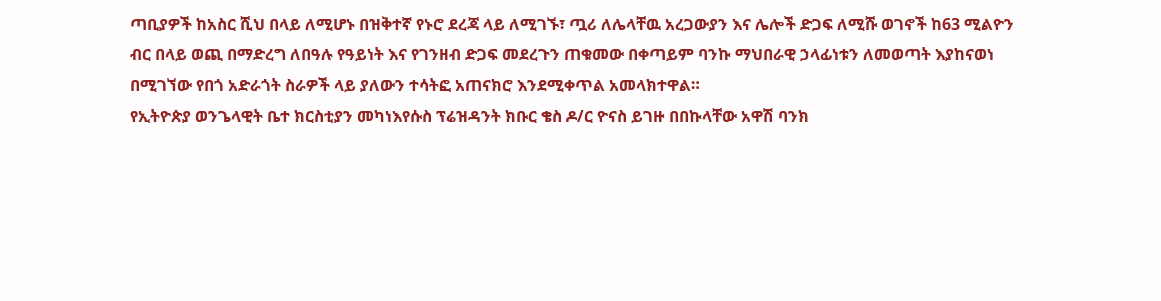ጣቢያዎች ከአስር ሺህ በላይ ለሚሆኑ በዝቅተኛ የኑሮ ደረጃ ላይ ለሚገኙ፣ ጧሪ ለሌላቸዉ አረጋውያን እና ሌሎች ድጋፍ ለሚሹ ወገኖች ከ63 ሚልዮን ብር በላይ ወጪ በማድረግ ለበዓሉ የዓይነት እና የገንዘብ ድጋፍ መደረጉን ጠቁመው በቀጣይም ባንኩ ማህበራዊ ኃላፊነቱን ለመወጣት እያከናወነ በሚገኘው የበጎ አድራጎት ስራዎች ላይ ያለውን ተሳትፎ አጠናክሮ እንደሚቀጥል አመላክተዋል።
የኢትዮጵያ ወንጌላዊት ቤተ ክርስቲያን መካነእየሱስ ፕሬዝዳንት ክቡር ቄስ ዶ/ር ዮናስ ይገዙ በበኩላቸው አዋሽ ባንክ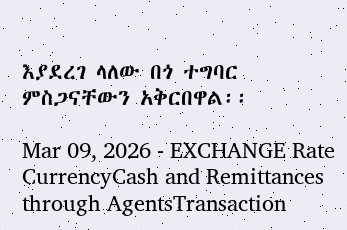እያደረገ ላለው በጎ ተግባር ምስጋናቸውን አቅርበዋል፡፡

Mar 09, 2026 - EXCHANGE Rate
CurrencyCash and Remittances through AgentsTransaction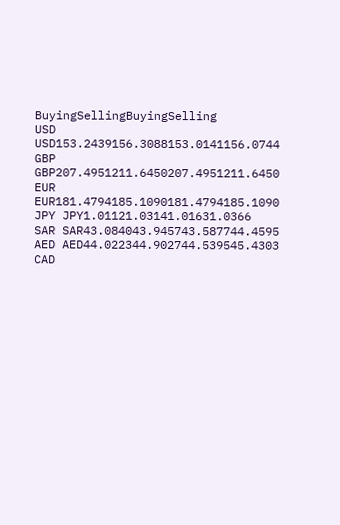BuyingSellingBuyingSelling
USD USD153.2439156.3088153.0141156.0744
GBP GBP207.4951211.6450207.4951211.6450
EUR EUR181.4794185.1090181.4794185.1090
JPY JPY1.01121.03141.01631.0366
SAR SAR43.084043.945743.587744.4595
AED AED44.022344.902744.539545.4303
CAD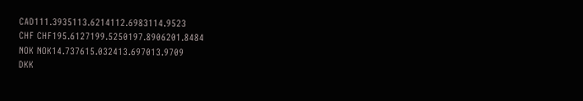CAD111.3935113.6214112.6983114.9523
CHF CHF195.6127199.5250197.8906201.8484
NOK NOK14.737615.032413.697013.9709
DKK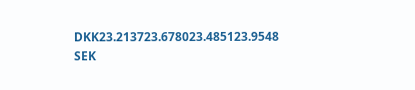DKK23.213723.678023.485123.9548
SEK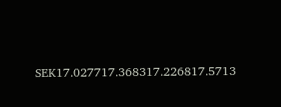SEK17.027717.368317.226817.5713